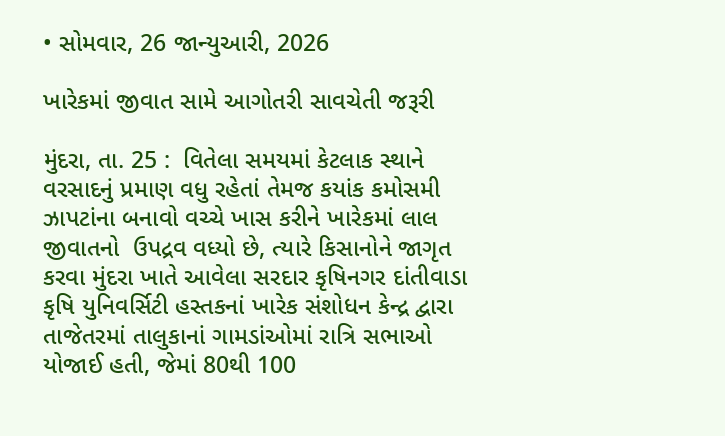• સોમવાર, 26 જાન્યુઆરી, 2026

ખારેકમાં જીવાત સામે આગોતરી સાવચેતી જરૂરી

મુંદરા, તા. 25 :  વિતેલા સમયમાં કેટલાક સ્થાને વરસાદનું પ્રમાણ વધુ રહેતાં તેમજ કયાંક કમોસમી ઝાપટાંના બનાવો વચ્ચે ખાસ કરીને ખારેકમાં લાલ જીવાતનો  ઉપદ્રવ વધ્યો છે, ત્યારે કિસાનોને જાગૃત કરવા મુંદરા ખાતે આવેલા સરદાર કૃષિનગર દાંતીવાડા કૃષિ યુનિવર્સિટી હસ્તકનાં ખારેક સંશોધન કેન્દ્ર દ્વારા તાજેતરમાં તાલુકાનાં ગામડાંઓમાં રાત્રિ સભાઓ યોજાઈ હતી, જેમાં 80થી 100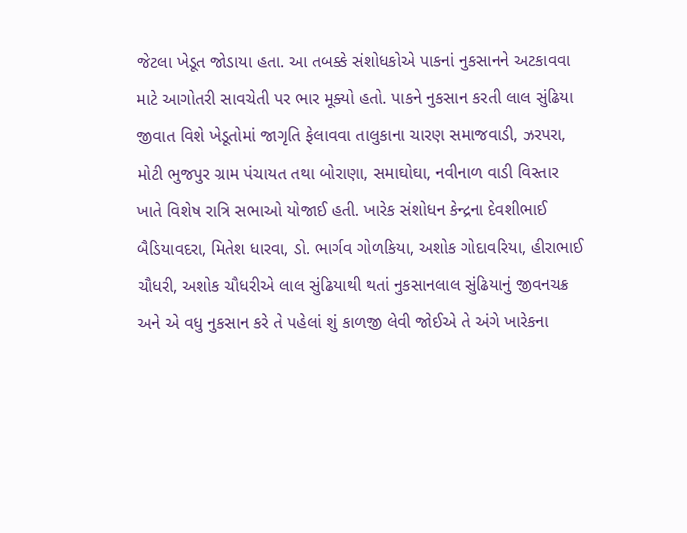જેટલા ખેડૂત જોડાયા હતા. આ તબક્કે સંશોધકોએ પાકનાં નુકસાનને અટકાવવા માટે આગોતરી સાવચેતી પર ભાર મૂક્યો હતો. પાકને નુકસાન કરતી લાલ સુંઢિયા જીવાત વિશે ખેડૂતોમાં જાગૃતિ ફેલાવવા તાલુકાના ચારણ સમાજવાડી, ઝરપરા, મોટી ભુજપુર ગ્રામ પંચાયત તથા બોરાણા, સમાઘોઘા, નવીનાળ વાડી વિસ્તાર ખાતે વિશેષ રાત્રિ સભાઓ યોજાઈ હતી. ખારેક સંશોધન કેન્દ્રના દેવશીભાઈ બૈડિયાવદરા, મિતેશ ધારવા, ડો. ભાર્ગવ ગોળકિયા, અશોક ગોદાવરિયા, હીરાભાઈ ચૌધરી, અશોક ચૌધરીએ લાલ સુંઢિયાથી થતાં નુકસાનલાલ સુંઢિયાનું જીવનચક્ર અને એ વધુ નુકસાન કરે તે પહેલાં શું કાળજી લેવી જોઈએ તે અંગે ખારેકના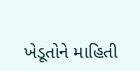ખેડૂતોને માહિતી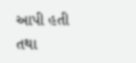આપી હતી તથા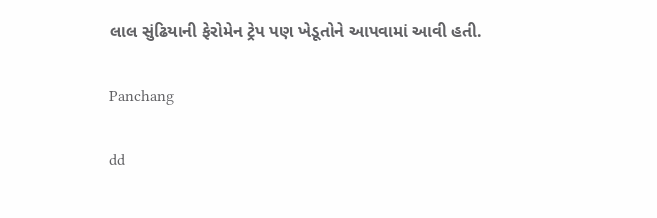લાલ સુંઢિયાની ફેરોમેન ટ્રેપ પણ ખેડૂતોને આપવામાં આવી હતી.

Panchang

dd